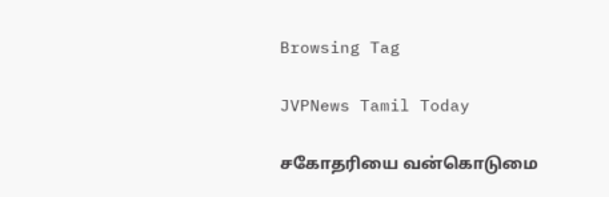Browsing Tag

JVPNews Tamil Today

சகோதரியை வன்கொடுமை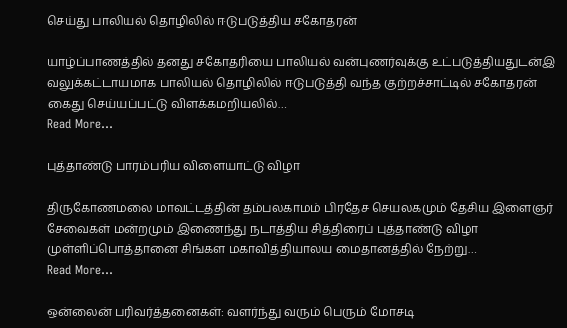செய்து பாலியல் தொழிலில் ஈடுபடுத்திய சகோதரன்

யாழ்ப்பாணத்தில் தனது சகோதரியை பாலியல் வன்புணர்வுக்கு உட்படுத்தியதுடன்இ வலுக்கட்டாயமாக பாலியல் தொழிலில் ஈடுபடுத்தி வந்த குற்றச்சாட்டில் சகோதரன் கைது செய்யப்பட்டு விளக்கமறியலில்…
Read More...

புத்தாண்டு பாரம்பரிய விளையாட்டு விழா

திருகோணமலை மாவட்டத்தின் தம்பலகாமம் பிரதேச செயலகமும் தேசிய இளைஞர் சேவைகள் மன்றமும் இணைந்து நடாத்திய சித்திரைப் புத்தாண்டு விழா முள்ளிப்பொத்தானை சிங்கள மகாவித்தியாலய மைதானத்தில் நேற்று…
Read More...

ஒன்லைன் பரிவர்த்தனைகள்: வளர்ந்து வரும் பெரும் மோசடி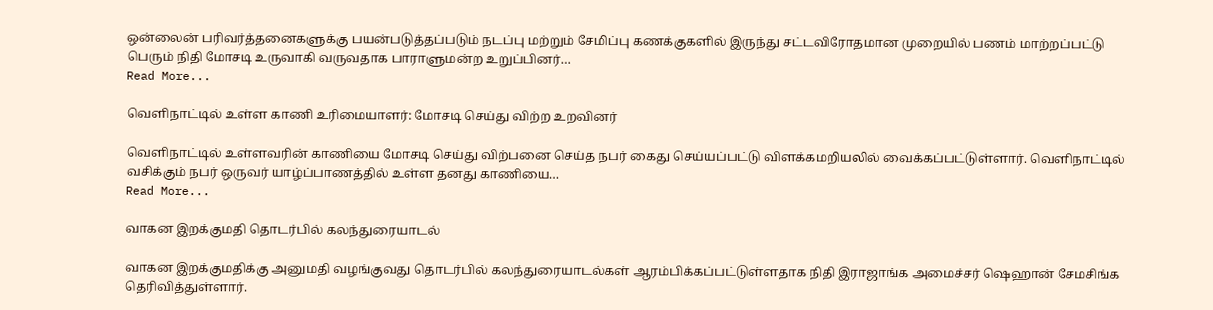ஒன்லைன் பரிவர்த்தனைகளுக்கு பயன்படுத்தப்படும் நடப்பு மற்றும் சேமிப்பு கணக்குகளில் இருந்து சட்டவிரோதமான முறையில் பணம் மாற்றப்பட்டு பெரும் நிதி மோசடி உருவாகி வருவதாக பாராளுமன்ற உறுப்பினர்…
Read More...

வெளிநாட்டில் உள்ள காணி உரிமையாளர்: மோசடி செய்து விற்ற உறவினர்

வெளிநாட்டில் உள்ளவரின் காணியை மோசடி செய்து விற்பனை செய்த நபர் கைது செய்யப்பட்டு விளக்கமறியலில் வைக்கப்பட்டுள்ளார். வெளிநாட்டில் வசிக்கும் நபர் ஒருவர் யாழ்ப்பாணத்தில் உள்ள தனது காணியை…
Read More...

வாகன இறக்குமதி தொடர்பில் கலந்துரையாடல்

வாகன இறக்குமதிக்கு அனுமதி வழங்குவது தொடர்பில் கலந்துரையாடல்கள் ஆரம்பிக்கப்பட்டுள்ளதாக நிதி இராஜாங்க அமைச்சர் ஷெஹான் சேமசிங்க தெரிவித்துள்ளார்.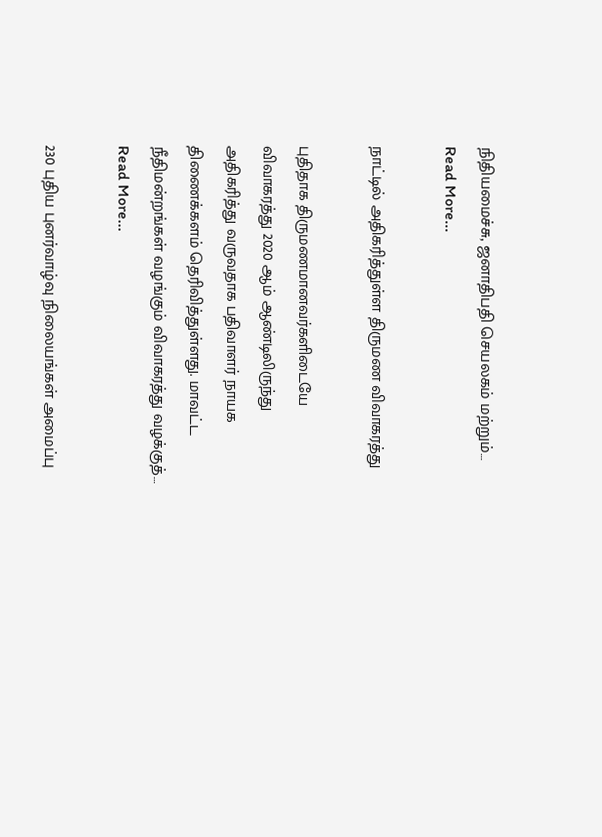நிதியமைச்சு, ஜனாதிபதி செயலகம் மற்றும்…
Read More...

நாட்டில் அதிகரித்துள்ள திருமண விவாகரத்து

புதிதாக திருமணமானவர்களிடையே விவாகரத்து 2020 ஆம் ஆண்டிலிருந்து அதிகரித்து வருவதாக பதிவாளர் நாயக திணைக்களம் தெரிவித்துள்ளது. மாவட்ட நீதிமன்றங்கள் வழங்கும் விவாகரத்து வழக்குத்…
Read More...

230 புதிய புனர்வாழ்வு நிலையங்கள் அமைப்பு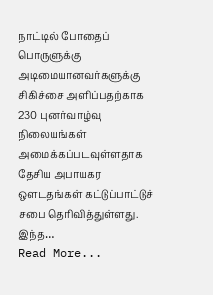நாட்டில் போதைப் பொருளுக்கு அடிமையானவர்களுக்கு சிகிச்சை அளிப்பதற்காக 230 புனர்வாழ்வு நிலையங்கள் அமைக்கப்படவுள்ளதாக தேசிய அபாயகர ஒளடதங்கள் கட்டுப்பாட்டுச் சபை தெரிவித்துள்ளது. இந்த…
Read More...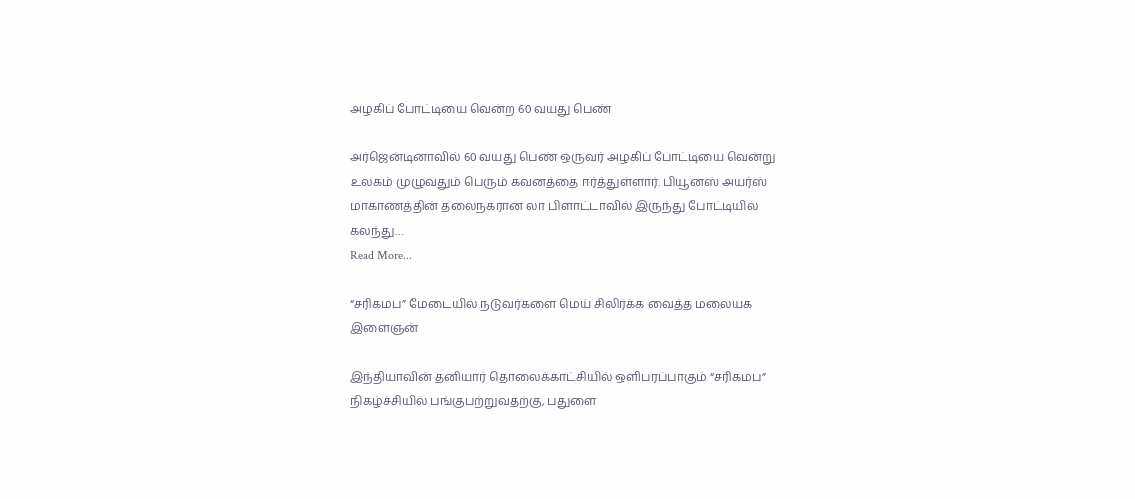அழகிப் போட்டியை வென்ற 60 வயது பெண்

அர்ஜென்டினாவில் 60 வயது பெண் ஒருவர் அழகிப் போட்டியை வென்று உலகம் முழுவதும் பெரும் கவனத்தை ஈர்த்துள்ளார். பியூனஸ் அயர்ஸ் மாகாணத்தின் தலைநகரான லா பிளாட்டாவில் இருந்து போட்டியில் கலந்து…
Read More...

“சரிகமப” மேடையில் நடுவர்களை மெய் சிலிர்க்க வைத்த மலையக இளைஞன்

இந்தியாவின் தனியார் தொலைக்காட்சியில் ஒளிபரப்பாகும் “சரிகமப” நிகழ்ச்சியில் பங்குபற்றுவதற்கு, பதுளை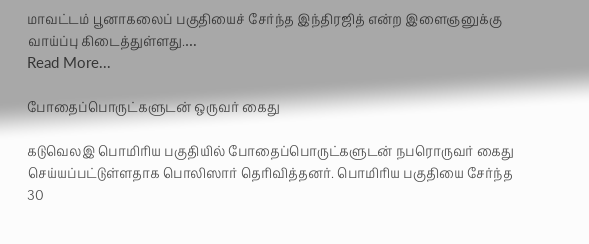மாவட்டம் பூனாகலைப் பகுதியைச் சேர்ந்த இந்திரஜித் என்ற இளைஞனுக்கு வாய்ப்பு கிடைத்துள்ளது.…
Read More...

போதைப்பொருட்களுடன் ஒருவர் கைது

கடுவெலஇ பொமிரிய பகுதியில் போதைப்பொருட்களுடன் நபரொருவர் கைது செய்யப்பட்டுள்ளதாக பொலிஸார் தெரிவித்தனர். பொமிரிய பகுதியை சேர்ந்த 30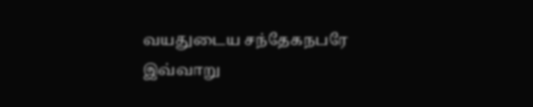வயதுடைய சந்தேகநபரே இவ்வாறு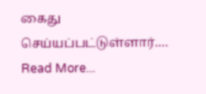கைது செய்யப்பட்டுள்ளார்.…
Read More...